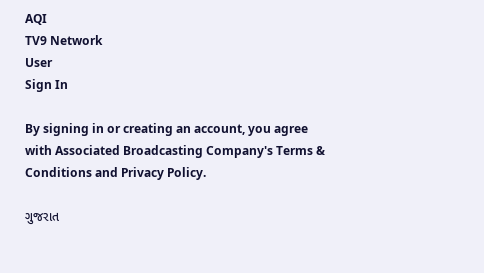AQI
TV9 Network
User
Sign In

By signing in or creating an account, you agree with Associated Broadcasting Company's Terms & Conditions and Privacy Policy.

ગુજરાત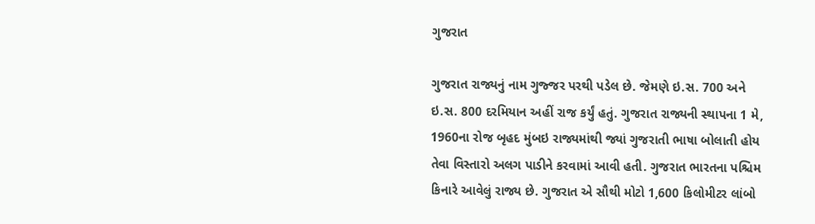ગુજરાત

ગુજરાત રાજ્યનું નામ ગુજ્જર પરથી પડેલ છે. જેમણે ઇ.સ. 700 અને ઇ.સ. 800 દરમિયાન અહીં રાજ કર્યું હતું. ગુજરાત રાજ્યની સ્થાપના 1 મે, 1960ના રોજ બૃહદ મુંબઇ રાજ્યમાંથી જ્યાં ગુજરાતી ભાષા બોલાતી હોય તેવા વિસ્તારો અલગ પાડીને કરવામાં આવી હતી. ગુજરાત ભારતના પશ્ચિમ કિનારે આવેલું રાજ્ય છે. ગુજરાત એ સૌથી મોટો 1,600 કિલોમીટર લાંબો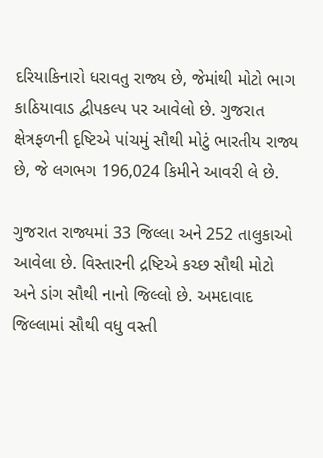દરિયાકિનારો ધરાવતુ રાજ્ય છે, જેમાંથી મોટો ભાગ કાઠિયાવાડ દ્વીપકલ્પ પર આવેલો છે. ગુજરાત ક્ષેત્રફળની દૃષ્ટિએ પાંચમું સૌથી મોટું ભારતીય રાજ્ય છે, જે લગભગ 196,024 કિમીને આવરી લે છે.

ગુજરાત રાજ્યમાં 33 જિલ્લા અને 252 તાલુકાઓ આવેલા છે. વિસ્તારની દ્રષ્ટિએ કચ્છ સૌથી મોટો અને ડાંગ સૌથી નાનો જિલ્લો છે. અમદાવાદ જિલ્લામાં સૌથી વધુ વસ્તી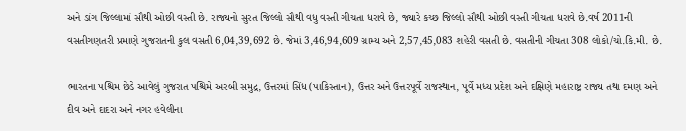અને ડાંગ જિલ્લામાં સૌથી ઓછી વસ્તી છે. રાજ્યનો સુરત જિલ્લો સૌથી વધુ વસ્તી ગીચતા ધરાવે છે, જ્યારે કચ્છ જિલ્લો સૌથી ઓછી વસ્તી ગીચતા ધરાવે છે.વર્ષ 2011ની વસતીગણતરી પ્રમાણે ગુજરાતની કુલ વસતી 6,04,39,692 છે. જેમાં 3,46,94,609 ગ્રામ્ય અને 2,57,45,083 શહેરી વસતી છે. વસતીની ગીચતા 308 લોકો/ચો.કિ.મી. છે.

ભારતના પશ્ચિમ છેડે આવેલું ગુજરાત પશ્ચિમે અરબી સમુદ્ર, ઉત્તરમાં સિંધ (પાકિસ્તાન), ઉત્તર અને ઉત્તરપૂર્વે રાજસ્થાન, પૂર્વે મધ્ય પ્રદેશ અને દક્ષિણે મહારાષ્ટ્ર રાજ્ય તથા દમણ અને દીવ અને દાદરા અને નગર હવેલીના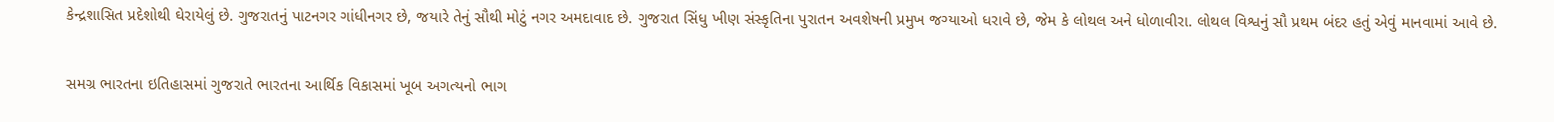કેન્દ્રશાસિત પ્રદેશોથી ઘેરાયેલું છે. ગુજરાતનું પાટનગર ગાંધીનગર છે, જયારે તેનું સૌથી મોટું નગર અમદાવાદ છે. ગુજરાત સિંધુ ખીણ સંસ્કૃતિના પુરાતન અવશેષની પ્રમુખ જગ્યાઓ ધરાવે છે, જેમ કે લોથલ અને ધોળાવીરા. લોથલ વિશ્વનું સૌ પ્રથમ બંદર હતું એવું માનવામાં આવે છે.

સમગ્ર ભારતના ઇતિહાસમાં ગુજરાતે ભારતના આર્થિક વિકાસમાં ખૂબ અગત્યનો ભાગ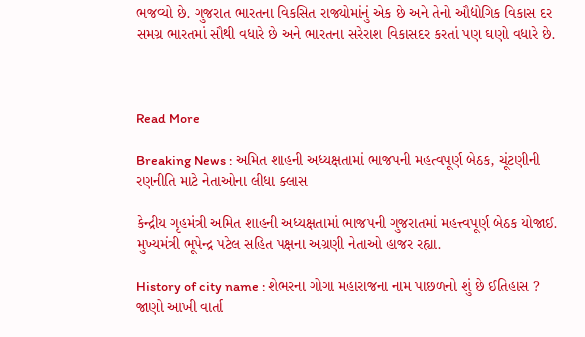ભજવ્યો છે. ગુજરાત ભારતના વિકસિત રાજ્યોમાંનું એક છે અને તેનો ઔદ્યોગિક વિકાસ દર સમગ્ર ભારતમાં સૌથી વધારે છે અને ભારતના સરેરાશ વિકાસદર કરતાં પણ ઘણો વધારે છે.



Read More

Breaking News : અમિત શાહની અધ્યક્ષતામાં ભાજપની મહત્વપૂર્ણ બેઠક, ચૂંટણીની રણનીતિ માટે નેતાઓના લીધા ક્લાસ

કેન્દ્રીય ગૃહમંત્રી અમિત શાહની અધ્યક્ષતામાં ભાજપની ગુજરાતમાં મહત્ત્વપૂર્ણ બેઠક યોજાઈ. મુખ્યમંત્રી ભૂપેન્દ્ર પટેલ સહિત પક્ષના અગ્રણી નેતાઓ હાજર રહ્યા.

History of city name : શેભરના ગોગા મહારાજના નામ પાછળનો શું છે ઈતિહાસ ? જાણો આખી વાર્તા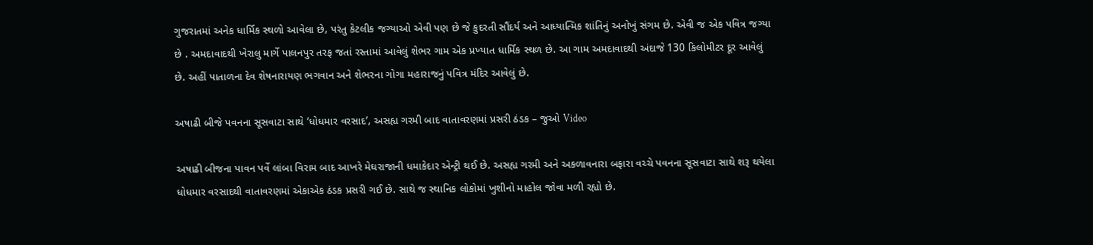ગુજરાતમાં અનેક ધાર્મિક સ્થળો આવેલા છે, પરંતુ કેટલીક જગ્યાઓ એવી પણ છે જે કુદરતી સૌંદર્ય અને આધ્યાત્મિક શાંતિનું અનોખું સંગમ છે. એવી જ એક પવિત્ર જગ્યા છે . અમદાવાદથી ખેરાલુ માર્ગે પાલનપુર તરફ જતાં રસ્તામાં આવેલું શેભર ગામ એક પ્રખ્યાત ધાર્મિક સ્થળ છે. આ ગામ અમદાવાદથી અંદાજે 130 કિલોમીટર દૂર આવેલું છે. અહીં પાતાળના દેવ શેષનારાયણ ભગવાન અને શેભરના ગોગા મહારાજનું પવિત્ર મંદિર આવેલું છે.

અષાઢી બીજે પવનના સૂસવાટા સાથે ‘ધોધમાર વરસાદ’, અસહ્ય ગરમી બાદ વાતાવરણમાં પ્રસરી ઠંડક – જુઓ Video

અષાઢી બીજના પાવન પર્વે લાંબા વિરામ બાદ આખરે મેઘરાજાની ધમાકેદાર એન્ટ્રી થઈ છે. અસહ્ય ગરમી અને અકળાવનારા બફારા વચ્ચે પવનના સૂસવાટા સાથે શરૂ થયેલા ધોધમાર વરસાદથી વાતાવરણમાં એકાએક ઠંડક પ્રસરી ગઈ છે. સાથે જ સ્થાનિક લોકોમાં ખુશીનો માહોલ જોવા મળી રહ્યો છે.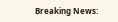Breaking News: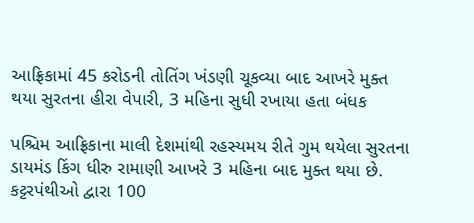આફ્રિકામાં 45 કરોડની તોતિંગ ખંડણી ચૂકવ્યા બાદ આખરે મુક્ત થયા સુરતના હીરા વેપારી, 3 મહિના સુધી રખાયા હતા બંધક

પશ્ચિમ આફ્રિકાના માલી દેશમાંથી રહસ્યમય રીતે ગુમ થયેલા સુરતના ડાયમંડ કિંગ ધીરુ રામાણી આખરે 3 મહિના બાદ મુક્ત થયા છે. કટ્ટરપંથીઓ દ્વારા 100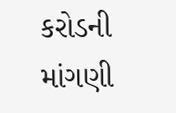કરોડની માંગણી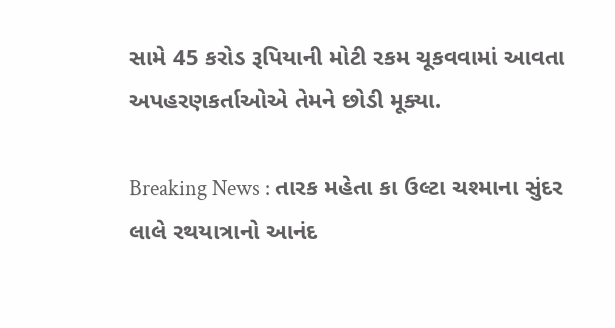સામે 45 કરોડ રૂપિયાની મોટી રકમ ચૂકવવામાં આવતા અપહરણકર્તાઓએ તેમને છોડી મૂક્યા.

Breaking News : તારક મહેતા કા ઉલ્ટા ચશ્માના સુંદર લાલે રથયાત્રાનો આનંદ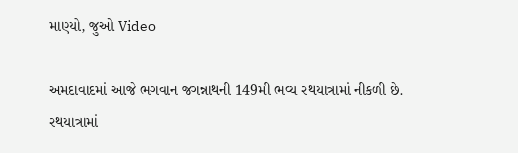માણ્યો, જુઓ Video

અમદાવાદમાં આજે ભગવાન જગન્નાથની 149મી ભવ્ય રથયાત્રામાં નીકળી છે. રથયાત્રામાં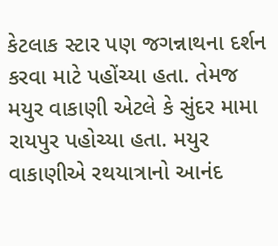કેટલાક સ્ટાર પણ જગન્નાથના દર્શન કરવા માટે પહોંચ્યા હતા. તેમજ મયુર વાકાણી એટલે કે સુંદર મામા રાયપુર પહોચ્યા હતા. મયુર વાકાણીએ રથયાત્રાનો આનંદ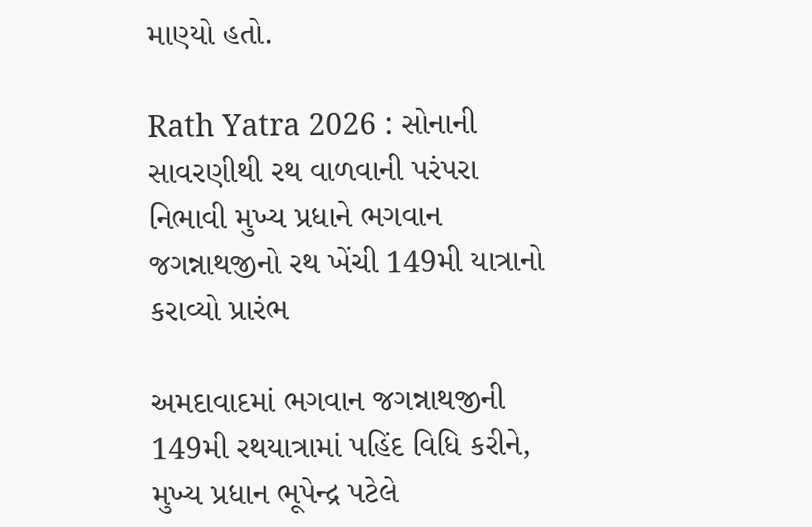માણ્યો હતો.

Rath Yatra 2026 : સોનાની સાવરણીથી રથ વાળવાની પરંપરા નિભાવી મુખ્ય પ્રધાને ભગવાન જગન્નાથજીનો રથ ખેંચી 149મી યાત્રાનો કરાવ્યો પ્રારંભ

અમદાવાદમાં ભગવાન જગન્નાથજીની 149મી રથયાત્રામાં પહિંદ વિધિ કરીને, મુખ્ય પ્રધાન ભૂપેન્દ્ર પટેલે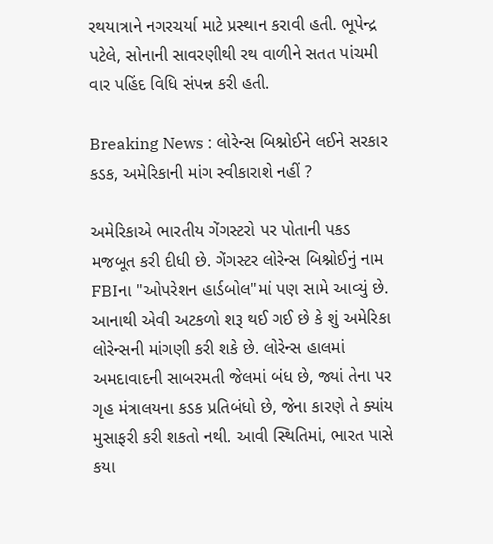રથયાત્રાને નગરચર્યા માટે પ્રસ્થાન કરાવી હતી. ભૂપેન્દ્ર પટેલે, સોનાની સાવરણીથી રથ વાળીને સતત પાંચમી વાર પહિંદ વિધિ સંપન્ન કરી હતી.

Breaking News : લોરેન્સ બિશ્નોઈને લઈને સરકાર કડક, અમેરિકાની માંગ સ્વીકારાશે નહીં ?

અમેરિકાએ ભારતીય ગેંગસ્ટરો પર પોતાની પકડ મજબૂત કરી દીધી છે. ગેંગસ્ટર લોરેન્સ બિશ્નોઈનું નામ FBIના "ઓપરેશન હાર્ડબોલ"માં પણ સામે આવ્યું છે. આનાથી એવી અટકળો શરૂ થઈ ગઈ છે કે શું અમેરિકા લોરેન્સની માંગણી કરી શકે છે. લોરેન્સ હાલમાં અમદાવાદની સાબરમતી જેલમાં બંધ છે, જ્યાં તેના પર ગૃહ મંત્રાલયના કડક પ્રતિબંધો છે, જેના કારણે તે ક્યાંય મુસાફરી કરી શકતો નથી. આવી સ્થિતિમાં, ભારત પાસે કયા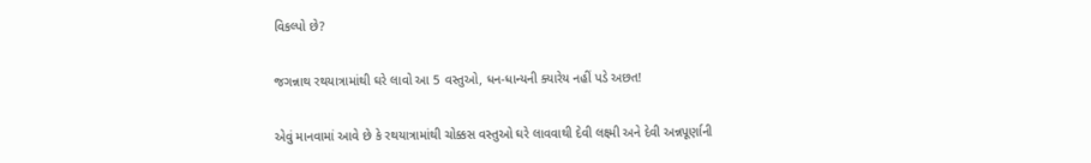વિકલ્પો છે?

જગન્નાથ રથયાત્રામાંથી ઘરે લાવો આ 5 વસ્તુઓ, ધન-ધાન્યની ક્યારેય નહીં પડે અછત!

એવું માનવામાં આવે છે કે રથયાત્રામાંથી ચોક્કસ વસ્તુઓ ઘરે લાવવાથી દેવી લક્ષ્મી અને દેવી અન્નપૂર્ણાની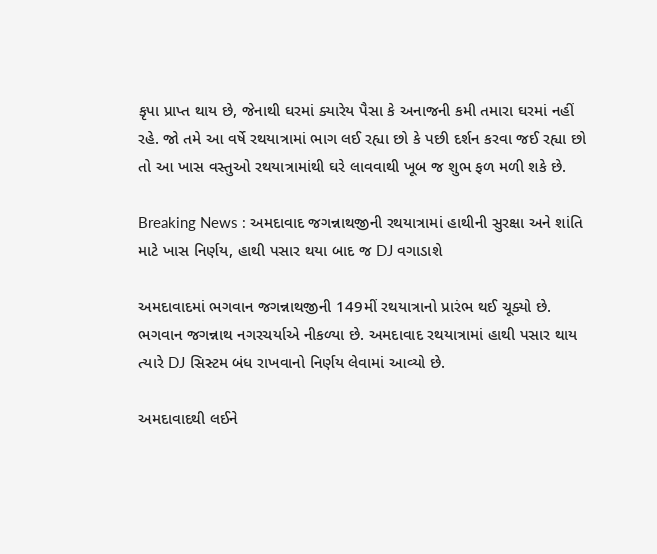કૃપા પ્રાપ્ત થાય છે, જેનાથી ઘરમાં ક્યારેય પૈસા કે અનાજની કમી તમારા ઘરમાં નહીં રહે. જો તમે આ વર્ષે રથયાત્રામાં ભાગ લઈ રહ્યા છો કે પછી દર્શન કરવા જઈ રહ્યા છો તો આ ખાસ વસ્તુઓ રથયાત્રામાંથી ઘરે લાવવાથી ખૂબ જ શુભ ફળ મળી શકે છે.

Breaking News : અમદાવાદ જગન્નાથજીની રથયાત્રામાં હાથીની સુરક્ષા અને શાંતિ માટે ખાસ નિર્ણય, હાથી પસાર થયા બાદ જ DJ વગાડાશે

અમદાવાદમાં ભગવાન જગન્નાથજીની 149મીં રથયાત્રાનો પ્રારંભ થઈ ચૂક્યો છે. ભગવાન જગન્નાથ નગરચર્યાએ નીકળ્યા છે. અમદાવાદ રથયાત્રામાં હાથી પસાર થાય ત્યારે DJ સિસ્ટમ બંધ રાખવાનો નિર્ણય લેવામાં આવ્યો છે.

અમદાવાદથી લઈને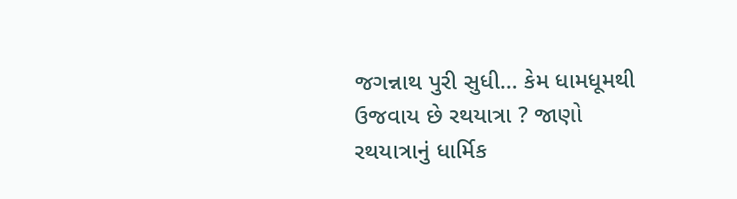જગન્નાથ પુરી સુધી… કેમ ધામધૂમથી ઉજવાય છે રથયાત્રા ? જાણો રથયાત્રાનું ધાર્મિક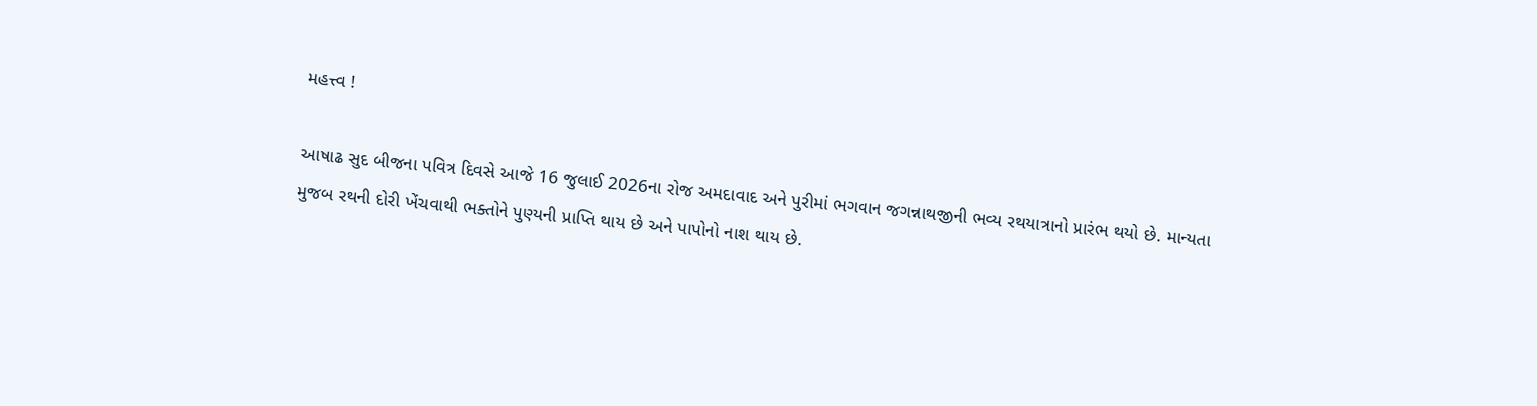મહત્ત્વ !

આષાઢ સુદ બીજના પવિત્ર દિવસે આજે 16 જુલાઈ 2026ના રોજ અમદાવાદ અને પુરીમાં ભગવાન જગન્નાથજીની ભવ્ય રથયાત્રાનો પ્રારંભ થયો છે. માન્યતા મુજબ રથની દોરી ખેંચવાથી ભક્તોને પુણ્યની પ્રાપ્તિ થાય છે અને પાપોનો નાશ થાય છે.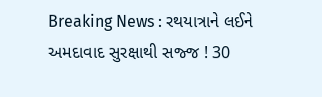Breaking News : રથયાત્રાને લઈને અમદાવાદ સુરક્ષાથી સજ્જ ! 30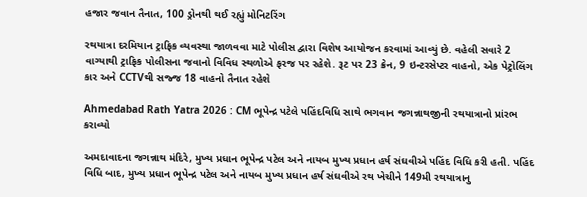હજાર જવાન તૈનાત, 100 ડ્રોનથી થઈ રહ્યું મોનિટરિંગ

રથયાત્રા દરમિયાન ટ્રાફિક વ્યવસ્થા જાળવવા માટે પોલીસ દ્વારા વિશેષ આયોજન કરવામાં આવ્યું છે. વહેલી સવારે 2 વાગ્યાથી ટ્રાફિક પોલીસના જવાનો વિવિધ સ્થળોએ ફરજ પર રહેશે. રૂટ પર 23 ક્રેન, 9 ઇન્ટરસેપ્ટર વાહનો, એક પેટ્રોલિંગ કાર અને CCTVથી સજ્જ 18 વાહનો તૈનાત રહેશે

Ahmedabad Rath Yatra 2026 : CM ભૂપેન્દ્ર પટેલે પહિંદવિધિ સાથે ભગવાન જગન્નાથજીની રથયાત્રાનો પ્રાંરભ કરાવ્યો

અમદાવાદના જગન્નાથ મંદિરે, મુખ્ય પ્રધાન ભૂપેન્દ્ર પટેલ અને નાયબ મુખ્ય પ્રધાન હર્ષ સંઘવીએ પહિંદ વિધિ કરી હતી. પહિંદ વિધિ બાદ, મુખ્ય પ્રધાન ભૂપેન્દ્ર પટેલ અને નાયબ મુખ્ય પ્રધાન હર્ષ સંઘવીએ રથ ખેચીને 149મી રથયાત્રાનુ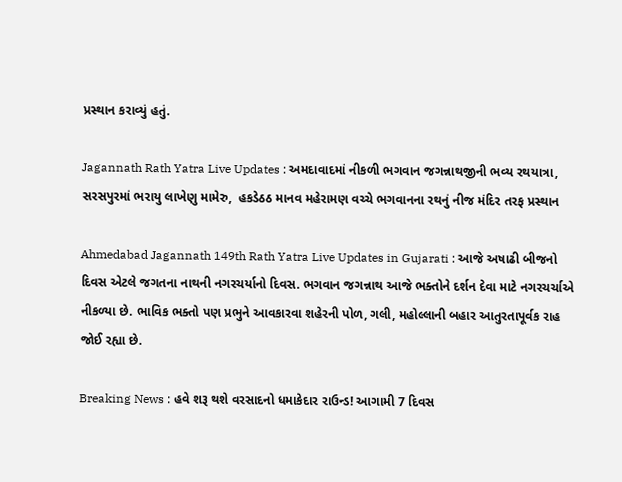પ્રસ્થાન કરાવ્યું હતું.

Jagannath Rath Yatra Live Updates : અમદાવાદમાં નીકળી ભગવાન જગન્નાથજીની ભવ્ય રથયાત્રા, સરસપુરમાં ભરાયુ લાખેણુ મામેરુ,  હકડેઠઠ માનવ મહેરામણ વચ્ચે ભગવાનના રથનું નીજ મંદિર તરફ પ્રસ્થાન

Ahmedabad Jagannath 149th Rath Yatra Live Updates in Gujarati : આજે અષાઢી બીજનો દિવસ એટલે જગતના નાથની નગરચર્યાનો દિવસ. ભગવાન જગન્નાથ આજે ભક્તોને દર્શન દેવા માટે નગરચર્ચાએ નીકળ્યા છે. ભાવિક ભક્તો પણ પ્રભુને આવકારવા શહેરની પોળ, ગલી, મહોલ્લાની બહાર આતુરતાપૂર્વક રાહ જોઈ રહ્યા છે.

Breaking News : હવે શરૂ થશે વરસાદનો ધમાકેદાર રાઉન્ડ! આગામી 7 દિવસ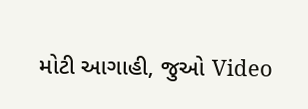મોટી આગાહી, જુઓ Video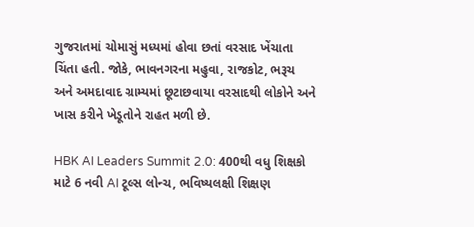ગુજરાતમાં ચોમાસું મધ્યમાં હોવા છતાં વરસાદ ખેંચાતા ચિંતા હતી. જોકે, ભાવનગરના મહુવા, રાજકોટ, ભરૂચ અને અમદાવાદ ગ્રામ્યમાં છૂટાછવાયા વરસાદથી લોકોને અને ખાસ કરીને ખેડૂતોને રાહત મળી છે.

HBK AI Leaders Summit 2.0: 400થી વધુ શિક્ષકો માટે 6 નવી AI ટૂલ્સ લોન્ચ, ભવિષ્યલક્ષી શિક્ષણ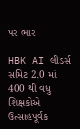પર ભાર

HBK AI લીડર્સ સમિટ 2.0 માં 400 થી વધુ શિક્ષકોએ ઉત્સાહપૂર્વક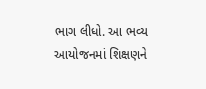ભાગ લીધો. આ ભવ્ય આયોજનમાં શિક્ષણને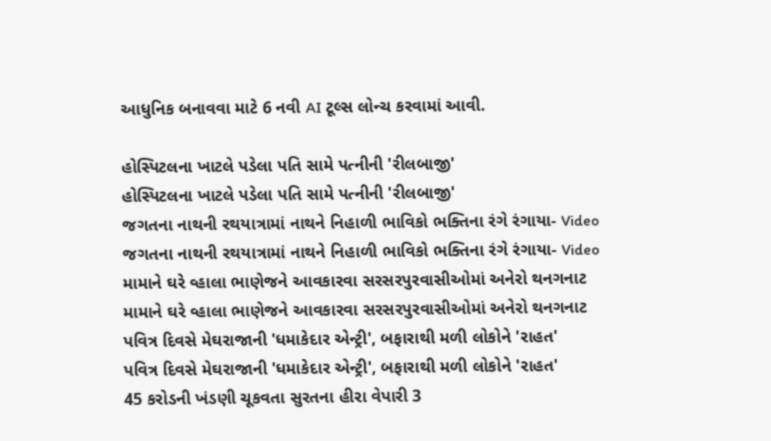આધુનિક બનાવવા માટે 6 નવી AI ટૂલ્સ લોન્ચ કરવામાં આવી.

હોસ્પિટલના ખાટલે પડેલા પતિ સામે પત્નીની 'રીલબાજી'
હોસ્પિટલના ખાટલે પડેલા પતિ સામે પત્નીની 'રીલબાજી'
જગતના નાથની રથયાત્રામાં નાથને નિહાળી ભાવિકો ભક્તિના રંગે રંગાયા- Video
જગતના નાથની રથયાત્રામાં નાથને નિહાળી ભાવિકો ભક્તિના રંગે રંગાયા- Video
મામાને ઘરે વ્હાલા ભાણેજને આવકારવા સરસરપુરવાસીઓમાં અનેરો થનગનાટ
મામાને ઘરે વ્હાલા ભાણેજને આવકારવા સરસરપુરવાસીઓમાં અનેરો થનગનાટ
પવિત્ર દિવસે મેઘરાજાની 'ધમાકેદાર એન્ટ્રી', બફારાથી મળી લોકોને 'રાહત'
પવિત્ર દિવસે મેઘરાજાની 'ધમાકેદાર એન્ટ્રી', બફારાથી મળી લોકોને 'રાહત'
45 કરોડની ખંડણી ચૂકવતા સુરતના હીરા વેપારી 3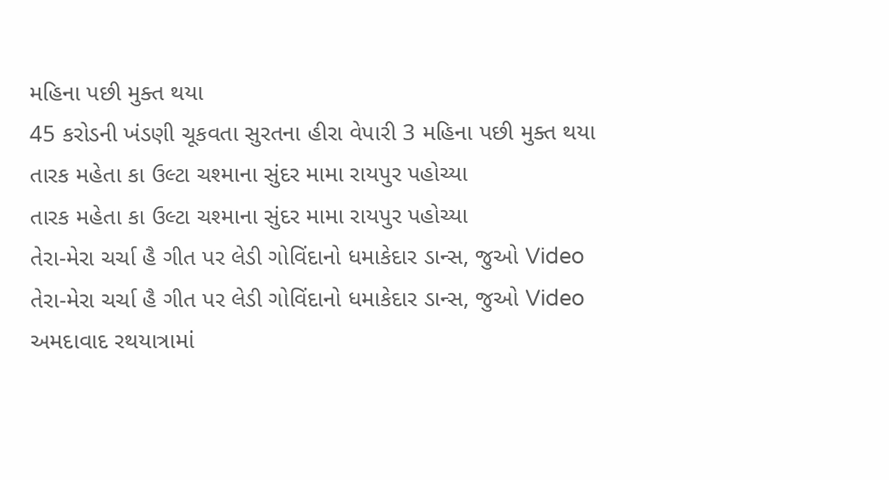મહિના પછી મુક્ત થયા
45 કરોડની ખંડણી ચૂકવતા સુરતના હીરા વેપારી 3 મહિના પછી મુક્ત થયા
તારક મહેતા કા ઉલ્ટા ચશ્માના સુંદર મામા રાયપુર પહોચ્યા
તારક મહેતા કા ઉલ્ટા ચશ્માના સુંદર મામા રાયપુર પહોચ્યા
તેરા-મેરા ચર્ચા હૈ ગીત પર લેડી ગોવિંદાનો ધમાકેદાર ડાન્સ, જુઓ Video
તેરા-મેરા ચર્ચા હૈ ગીત પર લેડી ગોવિંદાનો ધમાકેદાર ડાન્સ, જુઓ Video
અમદાવાદ રથયાત્રામાં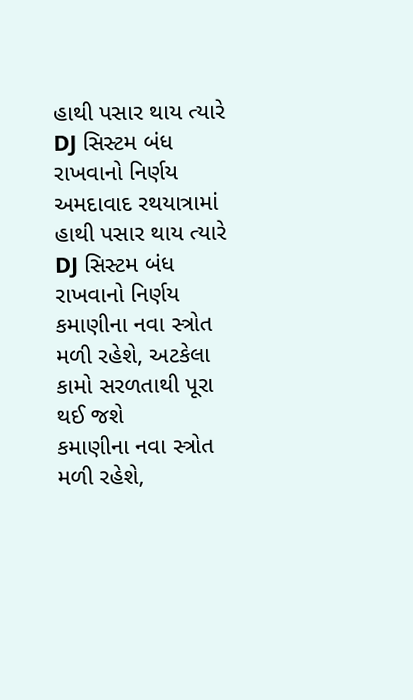હાથી પસાર થાય ત્યારે DJ સિસ્ટમ બંધ રાખવાનો નિર્ણય
અમદાવાદ રથયાત્રામાં હાથી પસાર થાય ત્યારે DJ સિસ્ટમ બંધ રાખવાનો નિર્ણય
કમાણીના નવા સ્ત્રોત મળી રહેશે, અટકેલા કામો સરળતાથી પૂરા થઈ જશે
કમાણીના નવા સ્ત્રોત મળી રહેશે,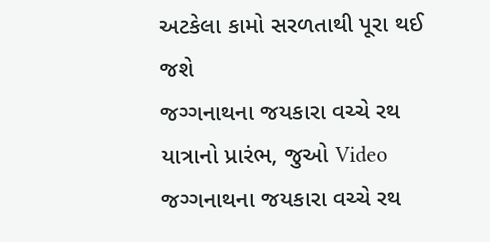અટકેલા કામો સરળતાથી પૂરા થઈ જશે
જગ્ગનાથના જયકારા વચ્ચે રથ યાત્રાનો પ્રારંભ, જુઓ Video
જગ્ગનાથના જયકારા વચ્ચે રથ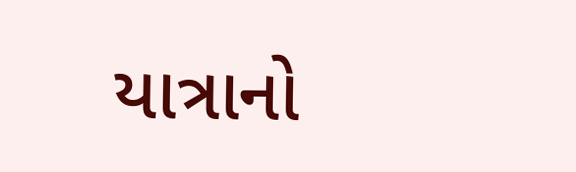યાત્રાનો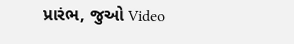પ્રારંભ, જુઓ Video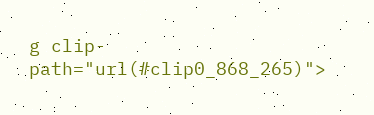g clip-path="url(#clip0_868_265)">